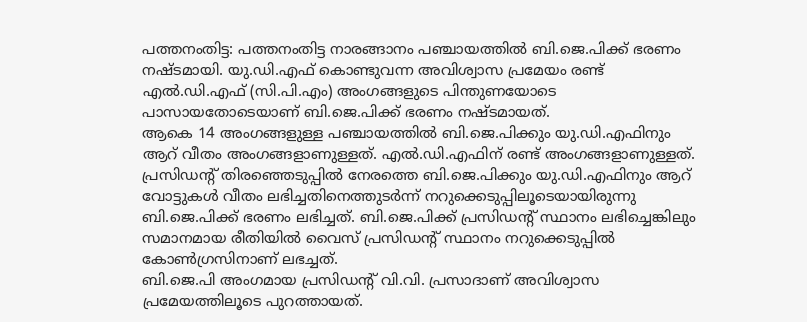പത്തനംതിട്ട: പത്തനംതിട്ട നാരങ്ങാനം പഞ്ചായത്തിൽ ബി.ജെ.പിക്ക് ഭരണം നഷ്ടമായി. യു.ഡി.എഫ് കൊണ്ടുവന്ന അവിശ്വാസ പ്രമേയം രണ്ട് എൽ.ഡി.എഫ് (സി.പി.എം) അംഗങ്ങളുടെ പിന്തുണയോടെ പാസായതോടെയാണ് ബി.ജെ.പിക്ക് ഭരണം നഷ്ടമായത്.
ആകെ 14 അംഗങ്ങളുള്ള പഞ്ചായത്തിൽ ബി.ജെ.പിക്കും യു.ഡി.എഫിനും ആറ് വീതം അംഗങ്ങളാണുള്ളത്. എൽ.ഡി.എഫിന് രണ്ട് അംഗങ്ങളാണുള്ളത്. പ്രസിഡന്റ് തിരഞ്ഞെടുപ്പിൽ നേരത്തെ ബി.ജെ.പിക്കും യു.ഡി.എഫിനും ആറ് വോട്ടുകൾ വീതം ലഭിച്ചതിനെത്തുടർന്ന് നറുക്കെടുപ്പിലൂടെയായിരുന്നു ബി.ജെ.പിക്ക് ഭരണം ലഭിച്ചത്. ബി.ജെ.പിക്ക് പ്രസിഡന്റ് സ്ഥാനം ലഭിച്ചെങ്കിലും സമാനമായ രീതിയിൽ വൈസ് പ്രസിഡന്റ് സ്ഥാനം നറുക്കെടുപ്പിൽ കോൺഗ്രസിനാണ് ലഭച്ചത്.
ബി.ജെ.പി അംഗമായ പ്രസിഡന്റ് വി.വി. പ്രസാദാണ് അവിശ്വാസ പ്രമേയത്തിലൂടെ പുറത്തായത്.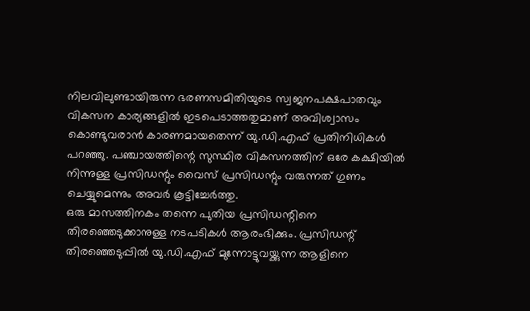നിലവിലുണ്ടായിരുന്ന ഭരണസമിതിയുടെ സ്വജനപക്ഷപാതവും വികസന കാര്യങ്ങളിൽ ഇടപെടാത്തതുമാണ് അവിശ്വാസം കൊണ്ടുവരാൻ കാരണമായതെന്ന് യു.ഡി.എഫ് പ്രതിനിധികൾ പറഞ്ഞു. പഞ്ചായത്തിന്റെ സുസ്ഥിര വികസനത്തിന് ഒരേ കക്ഷിയിൽ നിന്നുള്ള പ്രസിഡന്റും വൈസ് പ്രസിഡന്റും വരുന്നത് ഗുണം ചെയ്യുമെന്നും അവർ കൂട്ടിച്ചേർത്തു.
ഒരു മാസത്തിനകം തന്നെ പുതിയ പ്രസിഡന്റിനെ തിരഞ്ഞെടുക്കാനുള്ള നടപടികൾ ആരംഭിക്കും. പ്രസിഡന്റ് തിരഞ്ഞെടുപ്പിൽ യു.ഡി.എഫ് മുന്നോട്ടുവയ്ക്കുന്ന ആളിനെ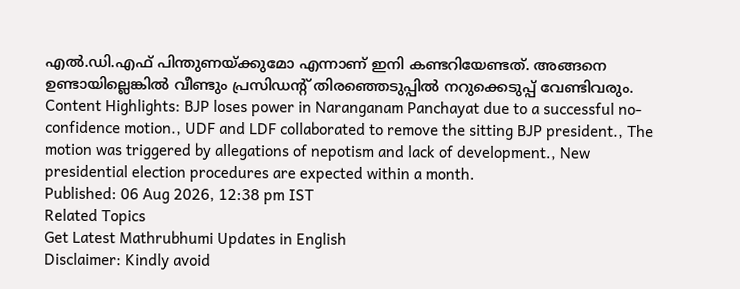എൽ.ഡി.എഫ് പിന്തുണയ്ക്കുമോ എന്നാണ് ഇനി കണ്ടറിയേണ്ടത്. അങ്ങനെ ഉണ്ടായില്ലെങ്കിൽ വീണ്ടും പ്രസിഡന്റ് തിരഞ്ഞെടുപ്പിൽ നറുക്കെടുപ്പ് വേണ്ടിവരും.
Content Highlights: BJP loses power in Naranganam Panchayat due to a successful no-confidence motion., UDF and LDF collaborated to remove the sitting BJP president., The motion was triggered by allegations of nepotism and lack of development., New presidential election procedures are expected within a month.
Published: 06 Aug 2026, 12:38 pm IST
Related Topics
Get Latest Mathrubhumi Updates in English
Disclaimer: Kindly avoid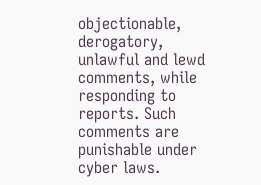objectionable, derogatory, unlawful and lewd comments, while responding to reports. Such comments are punishable under cyber laws.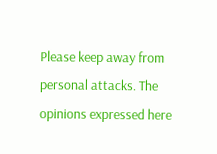Please keep away from personal attacks. The opinions expressed here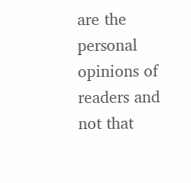are the personal opinions of readers and not that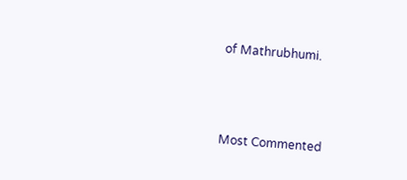of Mathrubhumi.



Most Commented